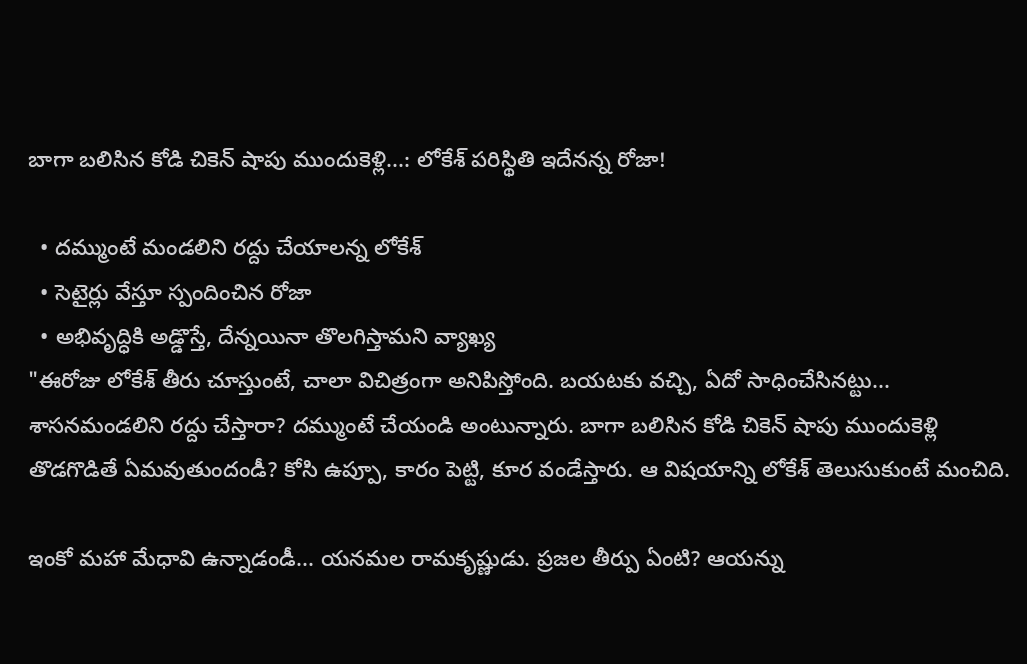బాగా బలిసిన కోడి చికెన్ షాపు ముందుకెళ్లి...: లోకేశ్ పరిస్థితి ఇదేనన్న రోజా!

  • దమ్ముంటే మండలిని రద్దు చేయాలన్న లోకేశ్
  • సెటైర్లు వేస్తూ స్పందించిన రోజా
  • అభివృద్ధికి అడ్డొస్తే, దేన్నయినా తొలగిస్తామని వ్యాఖ్య
"ఈరోజు లోకేశ్ తీరు చూస్తుంటే, చాలా విచిత్రంగా అనిపిస్తోంది. బయటకు వచ్చి, ఏదో సాధించేసినట్టు... శాసనమండలిని రద్దు చేస్తారా? దమ్ముంటే చేయండి అంటున్నారు. బాగా బలిసిన కోడి చికెన్ షాపు ముందుకెళ్లి తొడగొడితే ఏమవుతుందండీ? కోసి ఉప్పూ, కారం పెట్టి, కూర వండేస్తారు. ఆ విషయాన్ని లోకేశ్ తెలుసుకుంటే మంచిది.

ఇంకో మహా మేధావి ఉన్నాడండీ... యనమల రామకృష్ణుడు. ప్రజల తీర్పు ఏంటి? ఆయన్ను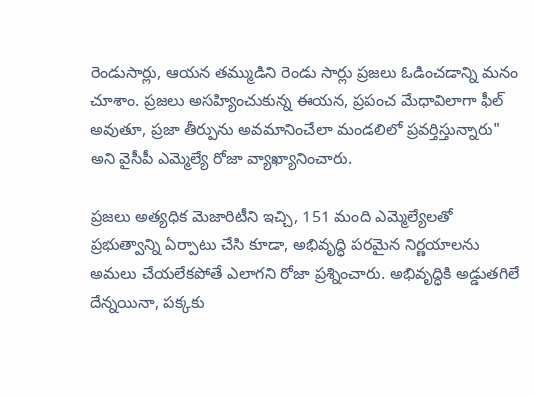రెండుసార్లు, ఆయన తమ్ముడిని రెండు సార్లు ప్రజలు ఓడించడాన్ని మనం చూశాం. ప్రజలు అసహ్యించుకున్న ఈయన, ప్రపంచ మేధావిలాగా ఫీల్ అవుతూ, ప్రజా తీర్పును అవమానించేలా మండలిలో ప్రవర్తిస్తున్నారు" అని వైసీపీ ఎమ్మెల్యే రోజా వ్యాఖ్యానించారు.

ప్రజలు అత్యధిక మెజారిటీని ఇచ్చి, 151 మంది ఎమ్మెల్యేలతో ప్రభుత్వాన్ని ఏర్పాటు చేసి కూడా, అభివృద్ధి పరమైన నిర్ణయాలను అమలు చేయలేకపోతే ఎలాగని రోజా ప్రశ్నించారు. అభివృద్ధికి అడ్డుతగిలే దేన్నయినా, పక్కకు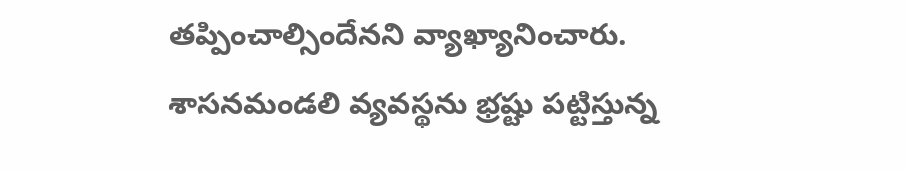తప్పించాల్సిందేనని వ్యాఖ్యానించారు. శాసనమండలి వ్యవస్థను భ్రష్టు పట్టిస్తున్న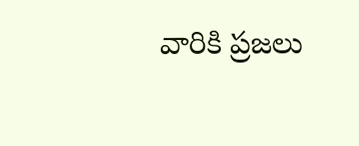వారికి ప్రజలు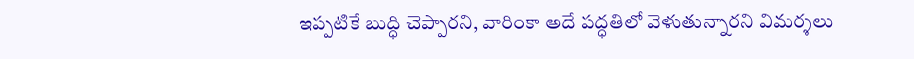ఇప్పటికే బుద్ధి చెప్పారని, వారింకా అదే పద్ధతిలో వెళుతున్నారని విమర్శలు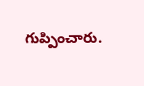గుప్పించారు.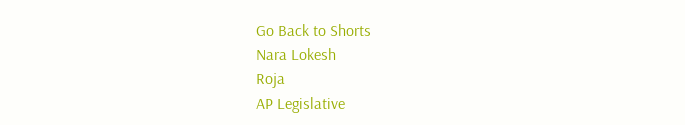Go Back to Shorts
Nara Lokesh
Roja
AP Legislative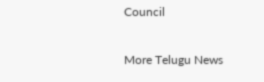Council

More Telugu News